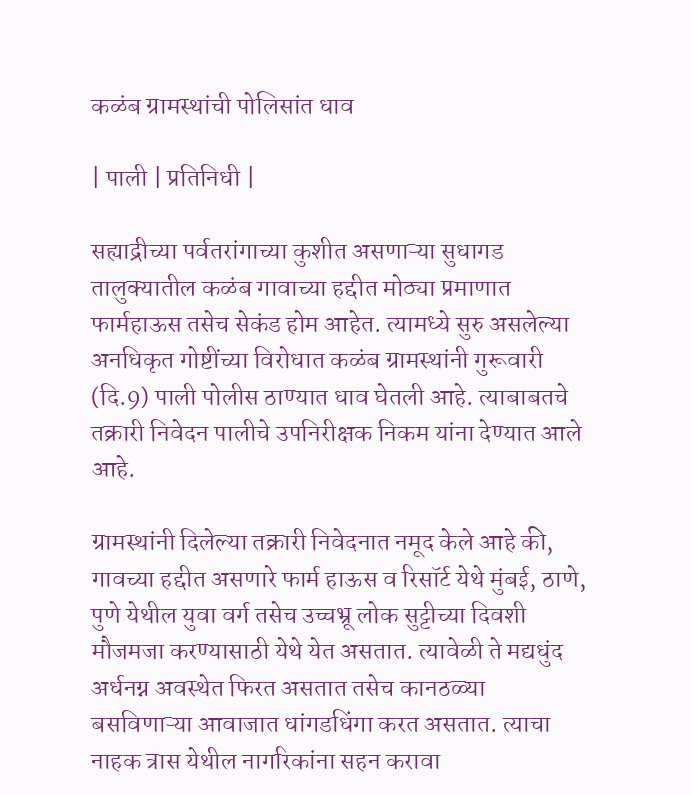कळंब ग्रामस्थांची पोलिसांत धाव

| पाली | प्रतिनिधी |

सह्याद्रीच्या पर्वतरांगाच्या कुशीत असणाऱ्या सुधागड तालुक्यातील कळंब गावाच्या हद्दीत मोठ्या प्रमाणात फार्महाऊस तसेच सेकंड होम आहेत. त्यामध्ये सुरु असलेल्या अनधिकृत गोष्टींच्या विरोधात कळंब ग्रामस्थांनी गुरूवारी (दि.9) पाली पोलीस ठाण्यात धाव घेतली आहे. त्याबाबतचे तक्रारी निवेदन पालीचे उपनिरीक्षक निकम यांना देण्यात आले आहे.

ग्रामस्थांनी दिलेल्या तक्रारी निवेदनात नमूद केले आहे की, गावच्या हद्दीत असणारे फार्म हाऊस व रिसॉर्ट येथे मुंबई, ठाणे, पुणे येथील युवा वर्ग तसेच उच्चभ्रू लोक सुट्टीच्या दिवशी मौजमजा करण्यासाठी येथे येत असतात. त्यावेळी ते मद्यधुंद अर्धनग्न अवस्थेत फिरत असतात तसेच कानठळ्या बसविणाऱ्या आवाजात धांगडधिंगा करत असतात. त्याचा नाहक त्रास येथील नागरिकांना सहन करावा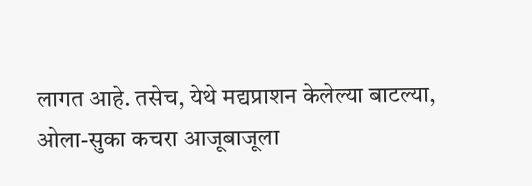लागत आहे. तसेच, येथे मद्यप्राशन केलेल्या बाटल्या, ओला-सुका कचरा आजूबाजूला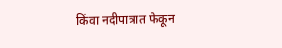किंवा नदीपात्रात फेकून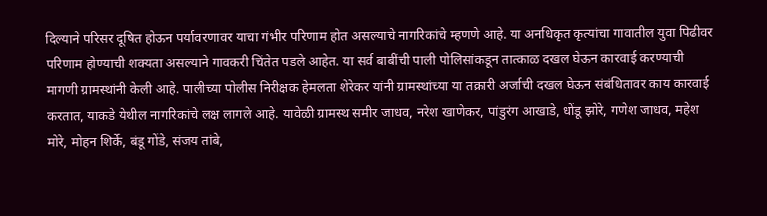दिल्याने परिसर दूषित होऊन पर्यावरणावर याचा गंभीर परिणाम होत असल्याचे नागरिकांचे म्हणणे आहे. या अनधिकृत कृत्यांचा गावातील युवा पिढीवर परिणाम होण्याची शक्यता असल्याने गावकरी चिंतेत पडले आहेत. या सर्व बाबींची पाली पोलिसांकडून तात्काळ दखल घेऊन कारवाई करण्याची मागणी ग्रामस्थांनी केली आहे. पालीच्या पोलीस निरीक्षक हेमलता शेरेकर यांनी ग्रामस्थांच्या या तक्रारी अर्जाची दखल घेऊन संबंधितावर काय कारवाई करतात, याकडे येथील नागरिकांचे लक्ष लागले आहे. यावेळी ग्रामस्थ समीर जाधव, नरेश खाणेकर, पांडुरंग आखाडे, धोंडू झोरे, गणेश जाधव, महेश मोरे, मोहन शिर्के, बंडू गोंडे, संजय तांबे,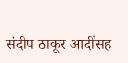संदीप ठाकूर आदींसह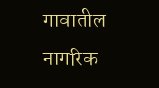गावातील नागरिक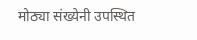मोठ्या संख्येनी उपस्थित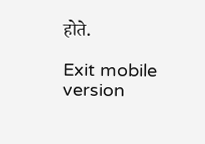होते.

Exit mobile version